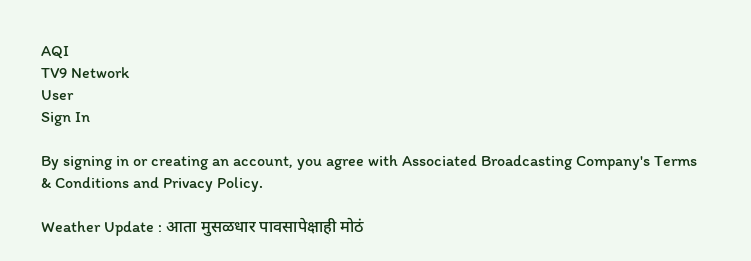AQI
TV9 Network
User
Sign In

By signing in or creating an account, you agree with Associated Broadcasting Company's Terms & Conditions and Privacy Policy.

Weather Update : आता मुसळधार पावसापेक्षाही मोठं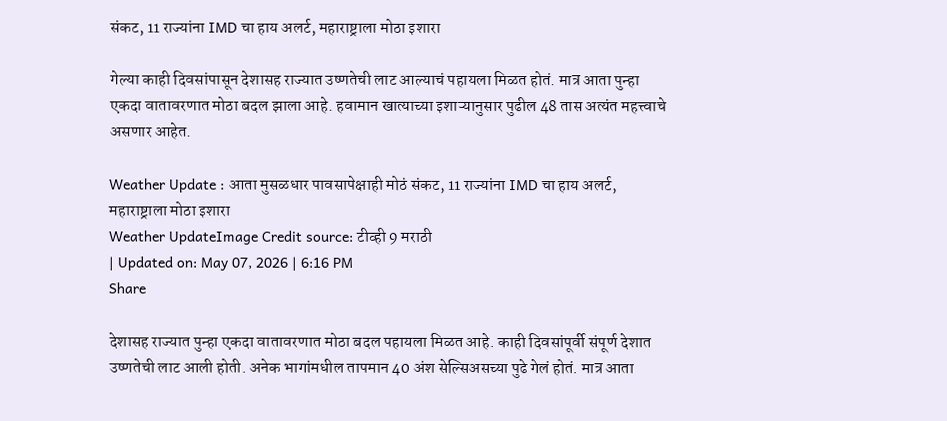संकट, 11 राज्यांना IMD चा हाय अलर्ट, महाराष्ट्राला मोठा इशारा

गेल्या काही दिवसांपासून देशासह राज्यात उष्णतेची लाट आल्याचं पहायला मिळत होतं. मात्र आता पुन्हा एकदा वातावरणात मोठा बदल झाला आहे. हवामान खात्याच्या इशाऱ्यानुसार पुढील 48 तास अत्यंत महत्त्वाचे असणार आहेत.

Weather Update : आता मुसळधार पावसापेक्षाही मोठं संकट, 11 राज्यांना IMD चा हाय अलर्ट, महाराष्ट्राला मोठा इशारा
Weather UpdateImage Credit source: टीव्ही 9 मराठी
| Updated on: May 07, 2026 | 6:16 PM
Share

देशासह राज्यात पुन्हा एकदा वातावरणात मोठा बदल पहायला मिळत आहे. काही दिवसांपूर्वी संपूर्ण देशात उष्णतेची लाट आली होती. अनेक भागांमधील तापमान 40 अंश सेल्सिअसच्या पुढे गेलं होतं. मात्र आता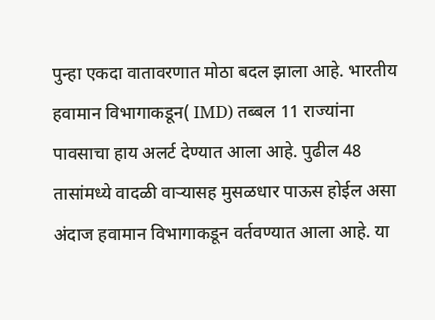पुन्हा एकदा वातावरणात मोठा बदल झाला आहे. भारतीय हवामान विभागाकडून( IMD) तब्बल 11 राज्यांना पावसाचा हाय अलर्ट देण्यात आला आहे. पुढील 48 तासांमध्ये वादळी वाऱ्यासह मुसळधार पाऊस होईल असा अंदाज हवामान विभागाकडून वर्तवण्यात आला आहे. या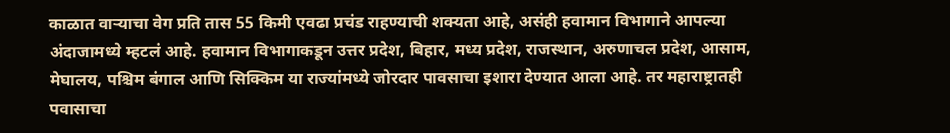काळात वाऱ्याचा वेग प्रति तास 55 किमी एवढा प्रचंड राहण्याची शक्यता आहे, असंही हवामान विभागाने आपल्या अंदाजामध्ये म्हटलं आहे. हवामान विभागाकडून उत्तर प्रदेश, बिहार, मध्य प्रदेश, राजस्थान, अरुणाचल प्रदेश, आसाम, मेघालय, पश्चिम बंगाल आणि सिक्किम या राज्यांमध्ये जोरदार पावसाचा इशारा देण्यात आला आहे. तर महाराष्ट्रातही पवासाचा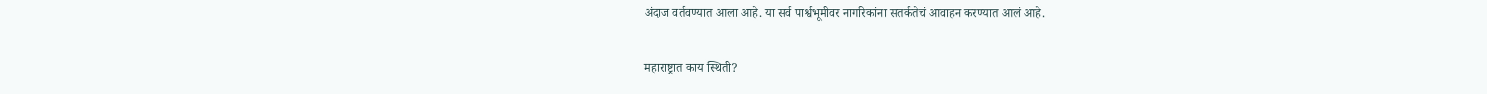अंदाज वर्तवण्यात आला आहे. या सर्व पार्श्वभूमीवर नागरिकांना सतर्कतेचं आवाहन करण्यात आलं आहे.

महाराष्ट्रात काय स्थिती?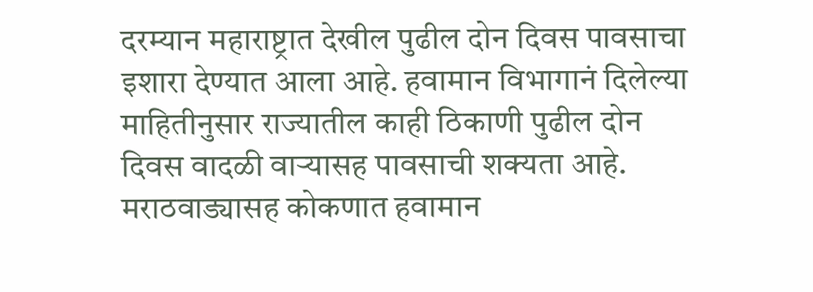दरम्यान महाराष्ट्रात देखील पुढील दोन दिवस पावसाचा इशारा देण्यात आला आहे. हवामान विभागानं दिलेल्या माहितीनुसार राज्यातील काही ठिकाणी पुढील दोन दिवस वादळी वाऱ्यासह पावसाची शक्यता आहे. मराठवाड्यासह कोकणात हवामान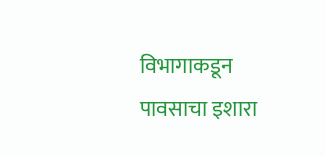विभागाकडून पावसाचा इशारा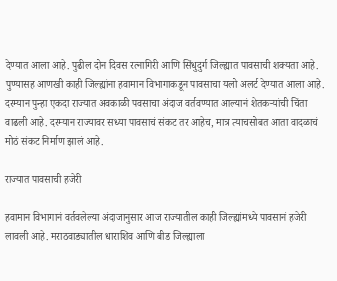देण्यात आला आहे. पुढील दोन दिवस रत्नागिरी आणि सिंधुदुर्ग जिल्ह्यात पावसाची शक्यता आहे. पुण्यासह आणखी काही जिल्ह्यांना हवामान विभागाकडून पावसाचा यलो अलर्ट देण्यात आला आहे. दरम्यान पुन्हा एकदा राज्यात अवकाळी पवसाचा अंदाज वर्तवण्यात आल्यानं शेतकऱ्यांची चिंता वाढली आहे. दरम्यान राज्यावर सध्या पावसाचं संकट तर आहेच, मात्र त्याचसोबत आता वादळाचं मोठं संकट निर्माण झालं आहे.

राज्यात पावसाची हजेरी

हवामान विभागानं वर्तवलेल्या अंदाजानुसार आज राज्यातील काही जिल्ह्यांमध्ये पावसानं हजेरी लावली आहे. मराठवाड्यातील धाराशिव आणि बीड जिल्ह्याला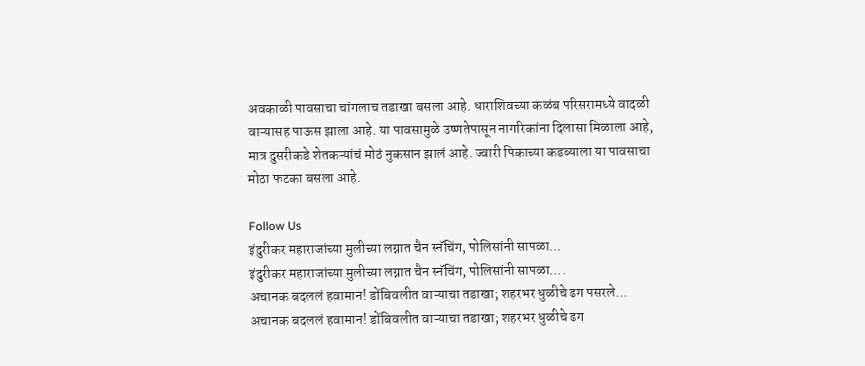अवकाळी पावसाचा चांगलाच तडाखा बसला आहे. धाराशिवच्या कळंब परिसरामध्ये वादळी वाऱ्यासह पाऊस झाला आहे. या पावसामुळे उष्णतेपासून नागरिकांना दिलासा मिळाला आहे, मात्र दुसरीकडे शेतकऱ्यांचं मोठं नुकसान झालं आहे. ज्वारी पिकाच्या कडब्याला या पावसाचा मोठा फटका बसला आहे.

Follow Us
इंदुरीकर महाराजांच्या मुलीच्या लग्नात चैन स्नॅचिंग, पोलिसांनी सापळा...
इंदुरीकर महाराजांच्या मुलीच्या लग्नात चैन स्नॅचिंग, पोलिसांनी सापळा....
अचानक बदललं हवामान! डोंबिवलीत वाऱ्याचा तडाखा; शहरभर धुळीचे ढग पसरले...
अचानक बदललं हवामान! डोंबिवलीत वाऱ्याचा तडाखा; शहरभर धुळीचे ढग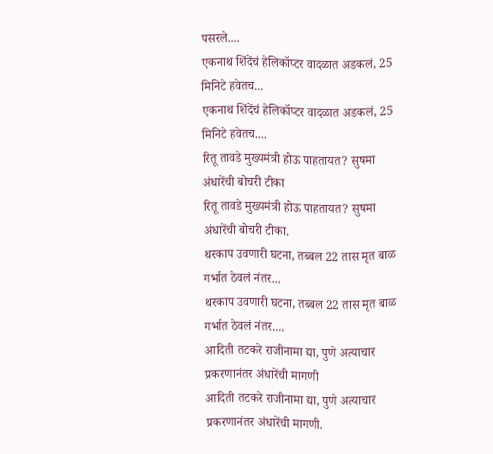पसरले....
एकनाथ शिंदेंचं हेलिकॉप्टर वादळात अडकलं, 25 मिनिटे हवेतच...
एकनाथ शिंदेंचं हेलिकॉप्टर वादळात अडकलं, 25 मिनिटे हवेतच....
रितू तावडे मुख्यमंत्री होऊ पाहतायत? सुषमा अंधारेंची बोचरी टीका
रितू तावडे मुख्यमंत्री होऊ पाहतायत? सुषमा अंधारेंची बोचरी टीका.
थरकाप उवणारी घटना, तब्बल 22 तास मृत बाळ गर्भात ठेवलं नंतर...
थरकाप उवणारी घटना, तब्बल 22 तास मृत बाळ गर्भात ठेवलं नंतर....
आदिती तटकरे राजीनामा द्या, पुणे अत्याचार प्रकरणानंतर अंधारेंची मागणी
आदिती तटकरे राजीनामा द्या, पुणे अत्याचार प्रकरणानंतर अंधारेंची मागणी.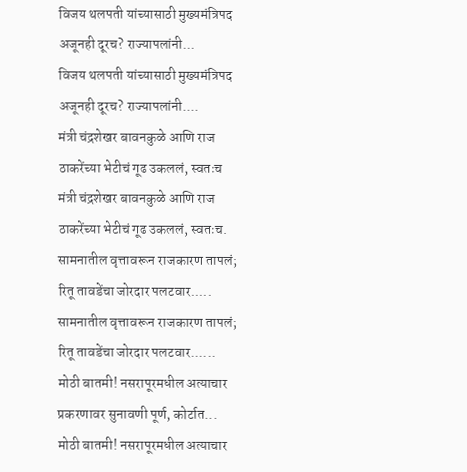विजय थलपती यांच्यासाठी मुख्यमंत्रिपद अजूनही दूरच? राज्यापलांनी...
विजय थलपती यांच्यासाठी मुख्यमंत्रिपद अजूनही दूरच? राज्यापलांनी....
मंत्री चंद्रशेखर बावनकुळे आणि राज ठाकरेंच्या भेटीचं गूढ उकललं, स्वतःच
मंत्री चंद्रशेखर बावनकुळे आणि राज ठाकरेंच्या भेटीचं गूढ उकललं, स्वतःच.
सामनातील वृत्तावरून राजकारण तापलं; रितू तावडेंचा जोरदार पलटवार.....
सामनातील वृत्तावरून राजकारण तापलं; रितू तावडेंचा जोरदार पलटवार......
मोठी बातमी! नसरापूरमधील अत्याचार प्रकरणावर सुनावणी पूर्ण, कोर्टात...
मोठी बातमी! नसरापूरमधील अत्याचार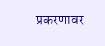प्रकरणावर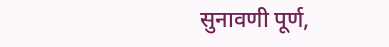सुनावणी पूर्ण,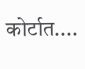कोर्टात....